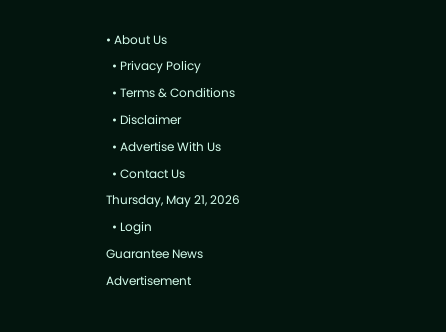• About Us
  • Privacy Policy
  • Terms & Conditions
  • Disclaimer
  • Advertise With Us
  • Contact Us
Thursday, May 21, 2026
  • Login
Guarantee News
Advertisement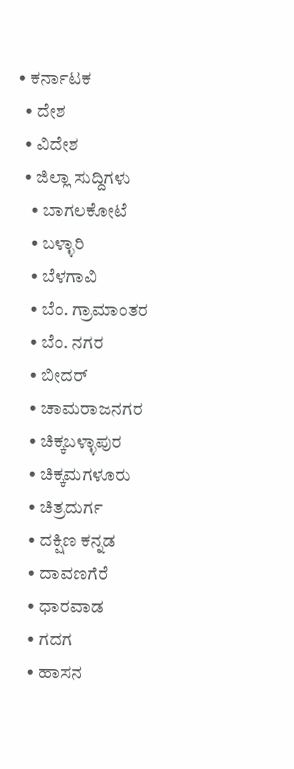• ಕರ್ನಾಟಕ
  • ದೇಶ
  • ವಿದೇಶ
  • ಜಿಲ್ಲಾ ಸುದ್ದಿಗಳು
    • ಬಾಗಲಕೋಟೆ
    • ಬಳ್ಳಾರಿ
    • ಬೆಳಗಾವಿ
    • ಬೆಂ. ಗ್ರಾಮಾಂತರ
    • ಬೆಂ. ನಗರ
    • ಬೀದರ್
    • ಚಾಮರಾಜನಗರ
    • ಚಿಕ್ಕಬಳ್ಳಾಪುರ
    • ಚಿಕ್ಕಮಗಳೂರು
    • ಚಿತ್ರದುರ್ಗ
    • ದಕ್ಷಿಣ ಕನ್ನಡ
    • ದಾವಣಗೆರೆ
    • ಧಾರವಾಡ
    • ಗದಗ
    • ಹಾಸನ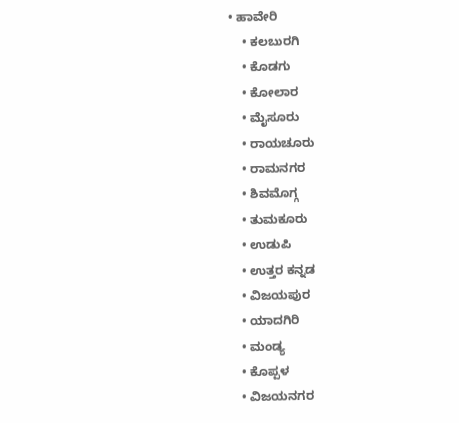• ಹಾವೇರಿ
    • ಕಲಬುರಗಿ
    • ಕೊಡಗು
    • ಕೋಲಾರ
    • ಮೈಸೂರು
    • ರಾಯಚೂರು
    • ರಾಮನಗರ
    • ಶಿವಮೊಗ್ಗ
    • ತುಮಕೂರು
    • ಉಡುಪಿ
    • ಉತ್ತರ ಕನ್ನಡ
    • ವಿಜಯಪುರ
    • ಯಾದಗಿರಿ
    • ಮಂಡ್ಯ
    • ಕೊಪ್ಪಳ
    • ವಿಜಯನಗರ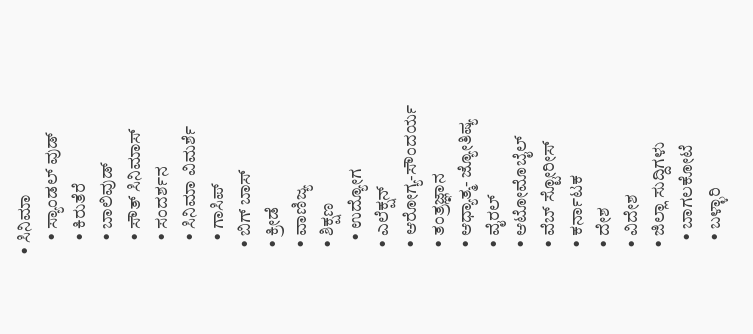• ಸಿನಿಮಾ
    • ಸ್ಯಾಂಡಲ್ ವುಡ್
    • ಕಿರುತೆರೆ
    • ಬಾಲಿವುಡ್
    • ಸೌತ್ ಸಿನಿಮಾಸ್
    • ಸಂದರ್ಶನ
    • ಸಿನಿಮಾ ವಿಮರ್ಶೆ
    • ಗಾಸಿಪ್
  • ಬಿಗ್ ಬಾಸ್
  • ಕ್ರೀಡೆ
  • ವಾಣಿಜ್ಯ
  • ಶಿಕ್ಷಣ
    • ಉದ್ಯೋಗ
  • ಎಲೆಕ್ಷನ್
  • ಆರೋಗ್ಯ-ಸೌಂದರ್ಯ
  • ತಂತ್ರಜ್ಞಾನ
  • ಆಧ್ಯಾತ್ಮ- ಜ್ಯೋತಿಷ್ಯ
  • ವೈರಲ್
  • ಆಟೋಮೊಬೈಲ್
  • ವೆಬ್ ಸ್ಟೋರೀಸ್
  • ಕರ್ನಾಟಕ
  • ದೇಶ
  • ವಿದೇಶ
  • ಜಿಲ್ಲಾ ಸುದ್ದಿಗಳು
    • ಬಾಗಲಕೋಟೆ
    • ಬಳ್ಳಾರಿ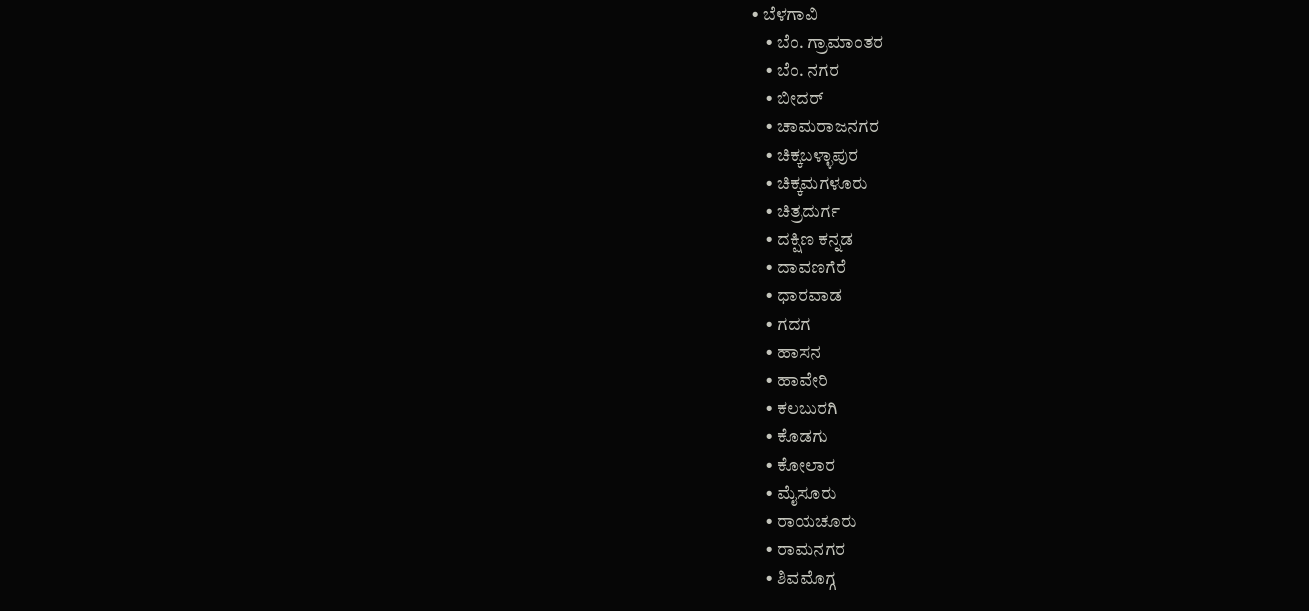• ಬೆಳಗಾವಿ
    • ಬೆಂ. ಗ್ರಾಮಾಂತರ
    • ಬೆಂ. ನಗರ
    • ಬೀದರ್
    • ಚಾಮರಾಜನಗರ
    • ಚಿಕ್ಕಬಳ್ಳಾಪುರ
    • ಚಿಕ್ಕಮಗಳೂರು
    • ಚಿತ್ರದುರ್ಗ
    • ದಕ್ಷಿಣ ಕನ್ನಡ
    • ದಾವಣಗೆರೆ
    • ಧಾರವಾಡ
    • ಗದಗ
    • ಹಾಸನ
    • ಹಾವೇರಿ
    • ಕಲಬುರಗಿ
    • ಕೊಡಗು
    • ಕೋಲಾರ
    • ಮೈಸೂರು
    • ರಾಯಚೂರು
    • ರಾಮನಗರ
    • ಶಿವಮೊಗ್ಗ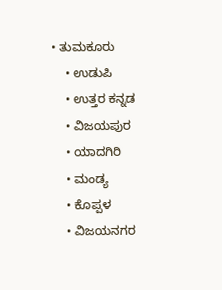• ತುಮಕೂರು
    • ಉಡುಪಿ
    • ಉತ್ತರ ಕನ್ನಡ
    • ವಿಜಯಪುರ
    • ಯಾದಗಿರಿ
    • ಮಂಡ್ಯ
    • ಕೊಪ್ಪಳ
    • ವಿಜಯನಗರ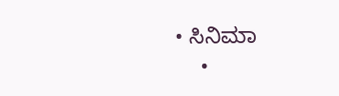• ಸಿನಿಮಾ
    •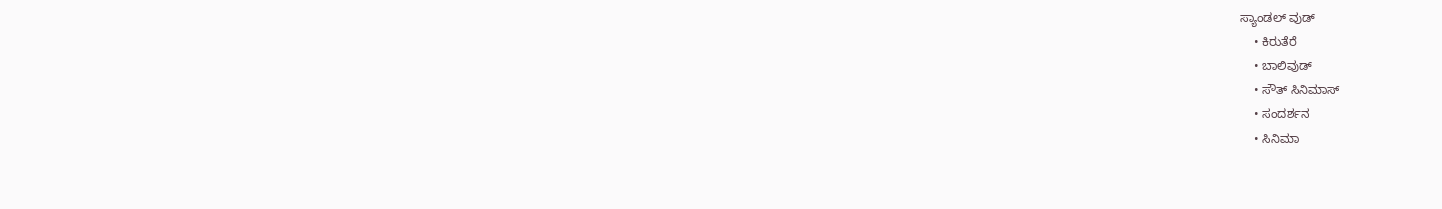ಸ್ಯಾಂಡಲ್ ವುಡ್
    • ಕಿರುತೆರೆ
    • ಬಾಲಿವುಡ್
    • ಸೌತ್ ಸಿನಿಮಾಸ್
    • ಸಂದರ್ಶನ
    • ಸಿನಿಮಾ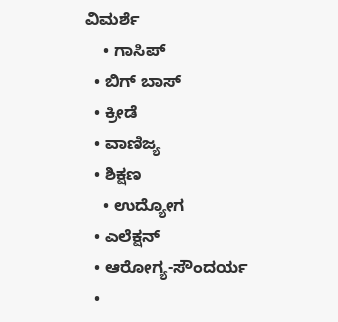ವಿಮರ್ಶೆ
    • ಗಾಸಿಪ್
  • ಬಿಗ್ ಬಾಸ್
  • ಕ್ರೀಡೆ
  • ವಾಣಿಜ್ಯ
  • ಶಿಕ್ಷಣ
    • ಉದ್ಯೋಗ
  • ಎಲೆಕ್ಷನ್
  • ಆರೋಗ್ಯ-ಸೌಂದರ್ಯ
  •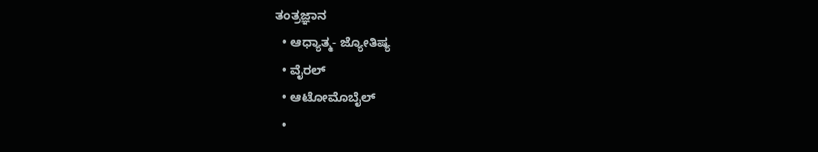ತಂತ್ರಜ್ಞಾನ
  • ಆಧ್ಯಾತ್ಮ- ಜ್ಯೋತಿಷ್ಯ
  • ವೈರಲ್
  • ಆಟೋಮೊಬೈಲ್
  •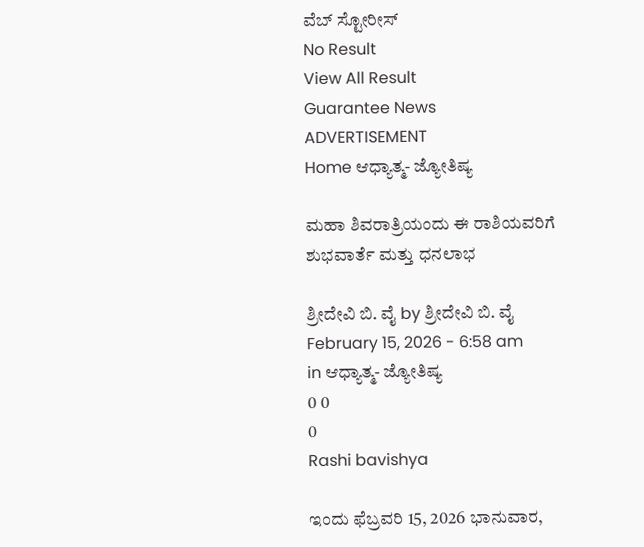ವೆಬ್ ಸ್ಟೋರೀಸ್
No Result
View All Result
Guarantee News
ADVERTISEMENT
Home ಆಧ್ಯಾತ್ಮ- ಜ್ಯೋತಿಷ್ಯ

ಮಹಾ ಶಿವರಾತ್ರಿಯಂದು ಈ ರಾಶಿಯವರಿಗೆ ಶುಭವಾರ್ತೆ ಮತ್ತು ಧನಲಾಭ

ಶ್ರೀದೇವಿ ಬಿ. ವೈ by ಶ್ರೀದೇವಿ ಬಿ. ವೈ
February 15, 2026 - 6:58 am
in ಆಧ್ಯಾತ್ಮ- ಜ್ಯೋತಿಷ್ಯ
0 0
0
Rashi bavishya

ಇಂದು ಫೆಬ್ರವರಿ 15, 2026 ಭಾನುವಾರ,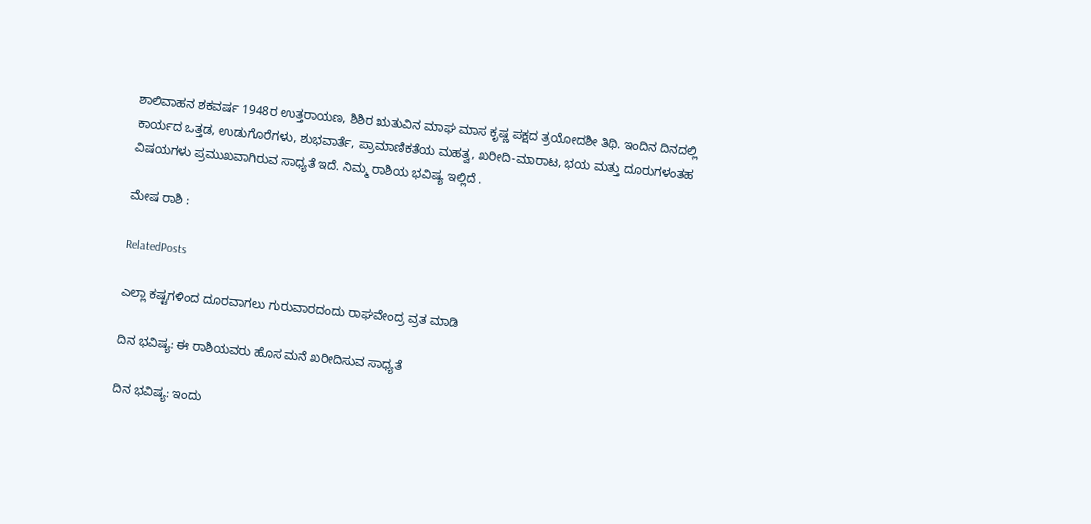ಶಾಲಿವಾಹನ ಶಕವರ್ಷ 1948ರ ಉತ್ತರಾಯಣ, ಶಿಶಿರ ಋತುವಿನ ಮಾಘ ಮಾಸ ಕೃಷ್ಣ ಪಕ್ಷದ ತ್ರಯೋದಶೀ ತಿಥಿ. ಇಂದಿನ ದಿನದಲ್ಲಿ ಕಾರ್ಯದ ಒತ್ತಡ, ಉಡುಗೊರೆಗಳು, ಶುಭವಾರ್ತೆ, ಪ್ರಾಮಾಣಿಕತೆಯ ಮಹತ್ವ, ಖರೀದಿ-ಮಾರಾಟ, ಭಯ ಮತ್ತು ದೂರುಗಳಂತಹ ವಿಷಯಗಳು ಪ್ರಮುಖವಾಗಿರುವ ಸಾಧ್ಯತೆ ಇದೆ. ನಿಮ್ಮ ರಾಶಿಯ ಭವಿಷ್ಯ ಇಲ್ಲಿದೆ .

ಮೇಷ ರಾಶಿ :

RelatedPosts

ಎಲ್ಲಾ ಕಷ್ಟಗಳಿಂದ ದೂರವಾಗಲು ಗುರುವಾರದಂದು ರಾಘವೇಂದ್ರ ವ್ರತ ಮಾಡಿ

ದಿನ ಭವಿಷ್ಯ: ಈ ರಾಶಿಯವರು ಹೊಸ ಮನೆ ಖರೀದಿಸುವ ಸಾಧ್ಯತೆ

ದಿನ ಭವಿಷ್ಯ: ಇಂದು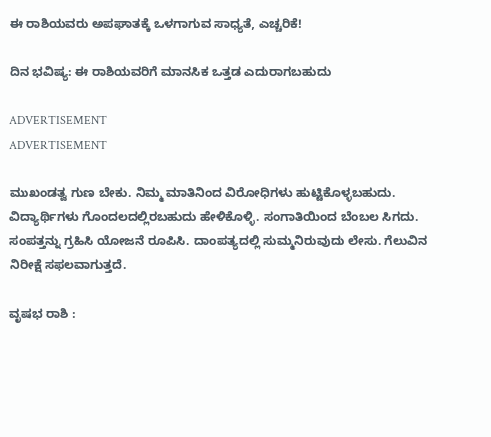ಈ ರಾಶಿಯವರು ಅಪಘಾತಕ್ಕೆ ಒಳಗಾಗುವ ಸಾಧ್ಯತೆ, ಎಚ್ಚರಿಕೆ!

ದಿನ ಭವಿಷ್ಯ: ಈ ರಾಶಿಯವರಿಗೆ ಮಾನಸಿಕ ಒತ್ತಡ ಎದುರಾಗಬಹುದು

ADVERTISEMENT
ADVERTISEMENT

ಮುಖಂಡತ್ವ ಗುಣ ಬೇಕು. ನಿಮ್ಮ ಮಾತಿನಿಂದ ವಿರೋಧಿಗಳು ಹುಟ್ಟಿಕೊಳ್ಳಬಹುದು. ವಿದ್ಯಾರ್ಥಿಗಳು ಗೊಂದಲದಲ್ಲಿರಬಹುದು ಹೇಳಿಕೊಳ್ಳಿ. ಸಂಗಾತಿಯಿಂದ ಬೆಂಬಲ ಸಿಗದು. ಸಂಪತ್ತನ್ನು ಗ್ರಹಿಸಿ ಯೋಜನೆ ರೂಪಿಸಿ. ದಾಂಪತ್ಯದಲ್ಲಿ ಸುಮ್ಮನಿರುವುದು ಲೇಸು. ಗೆಲುವಿನ ನಿರೀಕ್ಷೆ ಸಫಲವಾಗುತ್ತದೆ.

ವೃಷಭ ರಾಶಿ :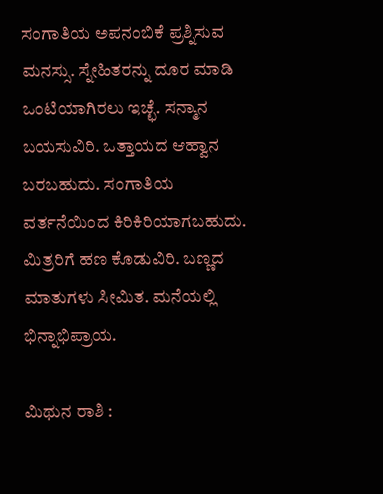ಸಂಗಾತಿಯ ಅಪನಂಬಿಕೆ ಪ್ರಶ್ನಿಸುವ ಮನಸ್ಸು. ಸ್ನೇಹಿತರನ್ನು ದೂರ ಮಾಡಿ ಒಂಟಿಯಾಗಿರಲು ಇಚ್ಛೆ. ಸನ್ಮಾನ ಬಯಸುವಿರಿ. ಒತ್ತಾಯದ ಆಹ್ವಾನ ಬರಬಹುದು. ಸಂಗಾತಿಯ ವರ್ತನೆಯಿಂದ ಕಿರಿಕಿರಿಯಾಗಬಹುದು. ಮಿತ್ರರಿಗೆ ಹಣ ಕೊಡುವಿರಿ. ಬಣ್ಣದ ಮಾತುಗಳು ಸೀಮಿತ. ಮನೆಯಲ್ಲಿ ಭಿನ್ನಾಭಿಪ್ರಾಯ.

ಮಿಥುನ ರಾಶಿ :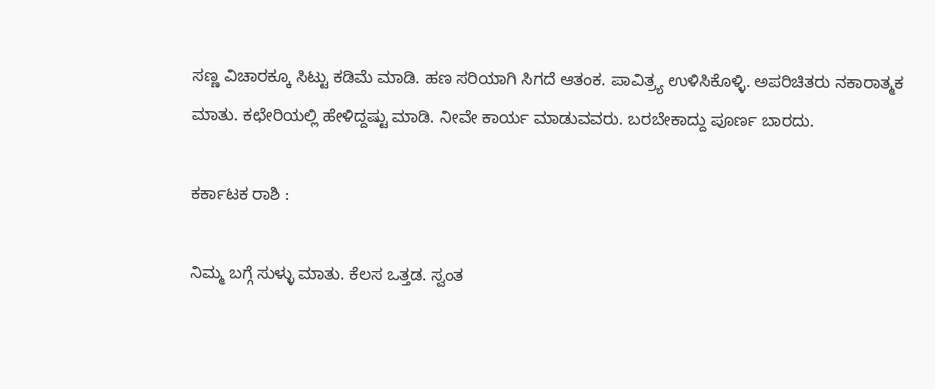ಸಣ್ಣ ವಿಚಾರಕ್ಕೂ ಸಿಟ್ಟು ಕಡಿಮೆ ಮಾಡಿ. ಹಣ ಸರಿಯಾಗಿ ಸಿಗದೆ ಆತಂಕ. ಪಾವಿತ್ರ್ಯ ಉಳಿಸಿಕೊಳ್ಳಿ. ಅಪರಿಚಿತರು ನಕಾರಾತ್ಮಕ ಮಾತು. ಕಛೇರಿಯಲ್ಲಿ ಹೇಳಿದ್ದಷ್ಟು ಮಾಡಿ. ನೀವೇ ಕಾರ್ಯ ಮಾಡುವವರು. ಬರಬೇಕಾದ್ದು ಪೂರ್ಣ ಬಾರದು.

ಕರ್ಕಾಟಕ ರಾಶಿ :

ನಿಮ್ಮ ಬಗ್ಗೆ ಸುಳ್ಳು ಮಾತು. ಕೆಲಸ ಒತ್ತಡ. ಸ್ವಂತ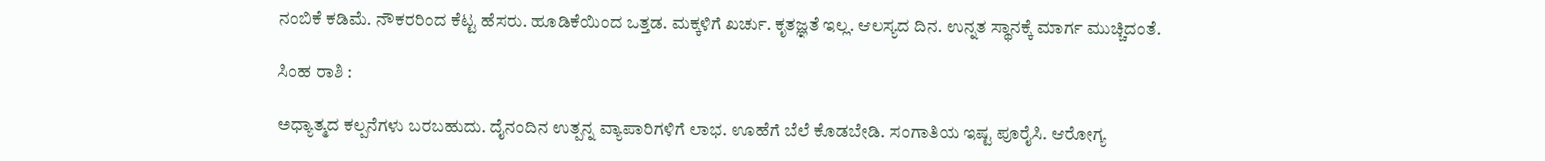ನಂಬಿಕೆ ಕಡಿಮೆ. ನೌಕರರಿಂದ ಕೆಟ್ಟ ಹೆಸರು. ಹೂಡಿಕೆಯಿಂದ ಒತ್ತಡ. ಮಕ್ಕಳಿಗೆ ಖರ್ಚು. ಕೃತಜ್ಞತೆ ಇಲ್ಲ. ಆಲಸ್ಯದ ದಿನ. ಉನ್ನತ ಸ್ಥಾನಕ್ಕೆ ಮಾರ್ಗ ಮುಚ್ಚಿದಂತೆ.

ಸಿಂಹ ರಾಶಿ :

ಅಧ್ಯಾತ್ಮದ ಕಲ್ಪನೆಗಳು ಬರಬಹುದು. ದೈನಂದಿನ ಉತ್ಪನ್ನ ವ್ಯಾಪಾರಿಗಳಿಗೆ ಲಾಭ. ಊಹೆಗೆ ಬೆಲೆ ಕೊಡಬೇಡಿ. ಸಂಗಾತಿಯ ಇಷ್ಟ ಪೂರೈಸಿ. ಆರೋಗ್ಯ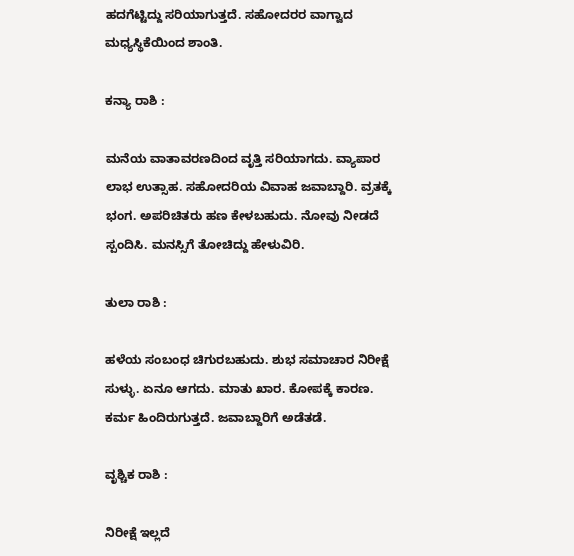ಹದಗೆಟ್ಟಿದ್ದು ಸರಿಯಾಗುತ್ತದೆ. ಸಹೋದರರ ವಾಗ್ವಾದ ಮಧ್ಯಸ್ಥಿಕೆಯಿಂದ ಶಾಂತಿ.

ಕನ್ಯಾ ರಾಶಿ :

ಮನೆಯ ವಾತಾವರಣದಿಂದ ವೃತ್ತಿ ಸರಿಯಾಗದು. ವ್ಯಾಪಾರ ಲಾಭ ಉತ್ಸಾಹ. ಸಹೋದರಿಯ ವಿವಾಹ ಜವಾಬ್ದಾರಿ. ವ್ರತಕ್ಕೆ ಭಂಗ. ಅಪರಿಚಿತರು ಹಣ ಕೇಳಬಹುದು. ನೋವು ನೀಡದೆ ಸ್ಪಂದಿಸಿ. ಮನಸ್ಸಿಗೆ ತೋಚಿದ್ದು ಹೇಳುವಿರಿ.

ತುಲಾ ರಾಶಿ :

ಹಳೆಯ ಸಂಬಂಧ ಚಿಗುರಬಹುದು. ಶುಭ ಸಮಾಚಾರ ನಿರೀಕ್ಷೆ ಸುಳ್ಳು. ಏನೂ ಆಗದು. ಮಾತು ಖಾರ. ಕೋಪಕ್ಕೆ ಕಾರಣ. ಕರ್ಮ ಹಿಂದಿರುಗುತ್ತದೆ. ಜವಾಬ್ದಾರಿಗೆ ಅಡೆತಡೆ.

ವೃಶ್ಚಿಕ ರಾಶಿ :

ನಿರೀಕ್ಷೆ ಇಲ್ಲದೆ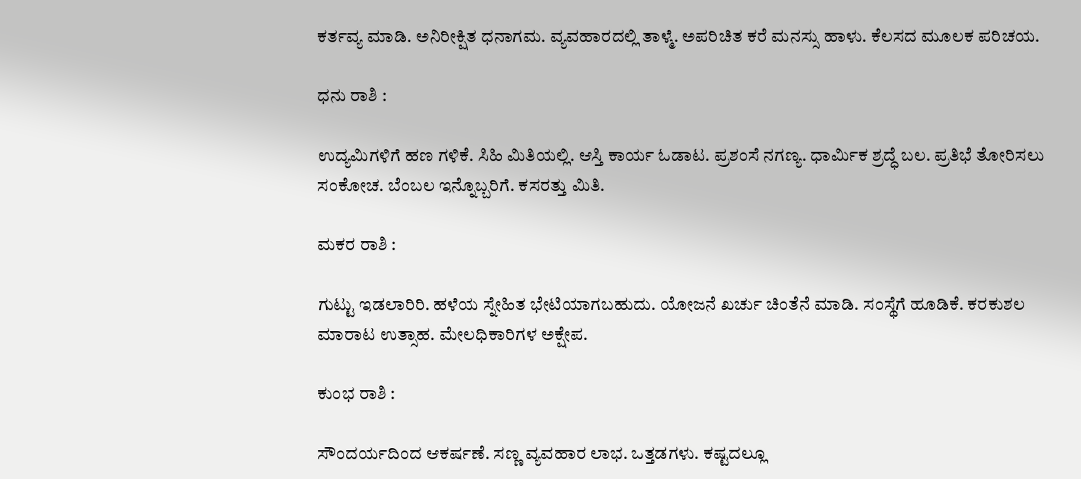ಕರ್ತವ್ಯ ಮಾಡಿ. ಅನಿರೀಕ್ಷಿತ ಧನಾಗಮ. ವ್ಯವಹಾರದಲ್ಲಿ ತಾಳ್ಮೆ. ಅಪರಿಚಿತ ಕರೆ ಮನಸ್ಸು ಹಾಳು. ಕೆಲಸದ ಮೂಲಕ ಪರಿಚಯ.

ಧನು ರಾಶಿ :

ಉದ್ಯಮಿಗಳಿಗೆ ಹಣ ಗಳಿಕೆ. ಸಿಹಿ ಮಿತಿಯಲ್ಲಿ. ಆಸ್ತಿ ಕಾರ್ಯ ಓಡಾಟ. ಪ್ರಶಂಸೆ ನಗಣ್ಯ. ಧಾರ್ಮಿಕ ಶ್ರದ್ಧೆ ಬಲ. ಪ್ರತಿಭೆ ತೋರಿಸಲು ಸಂಕೋಚ. ಬೆಂಬಲ ಇನ್ನೊಬ್ಬರಿಗೆ. ಕಸರತ್ತು ಮಿತಿ.

ಮಕರ ರಾಶಿ :

ಗುಟ್ಟು ಇಡಲಾರಿರಿ. ಹಳೆಯ ಸ್ನೇಹಿತ ಭೇಟಿಯಾಗಬಹುದು. ಯೋಜನೆ ಖರ್ಚು ಚಿಂತೆನೆ ಮಾಡಿ. ಸಂಸ್ಥೆಗೆ ಹೂಡಿಕೆ. ಕರಕುಶಲ ಮಾರಾಟ ಉತ್ಸಾಹ. ಮೇಲಧಿಕಾರಿಗಳ ಅಕ್ಷೇಪ.

ಕುಂಭ ರಾಶಿ :

ಸೌಂದರ್ಯದಿಂದ ಆಕರ್ಷಣೆ. ಸಣ್ಣ ವ್ಯವಹಾರ ಲಾಭ. ಒತ್ತಡಗಳು. ಕಷ್ಟದಲ್ಲೂ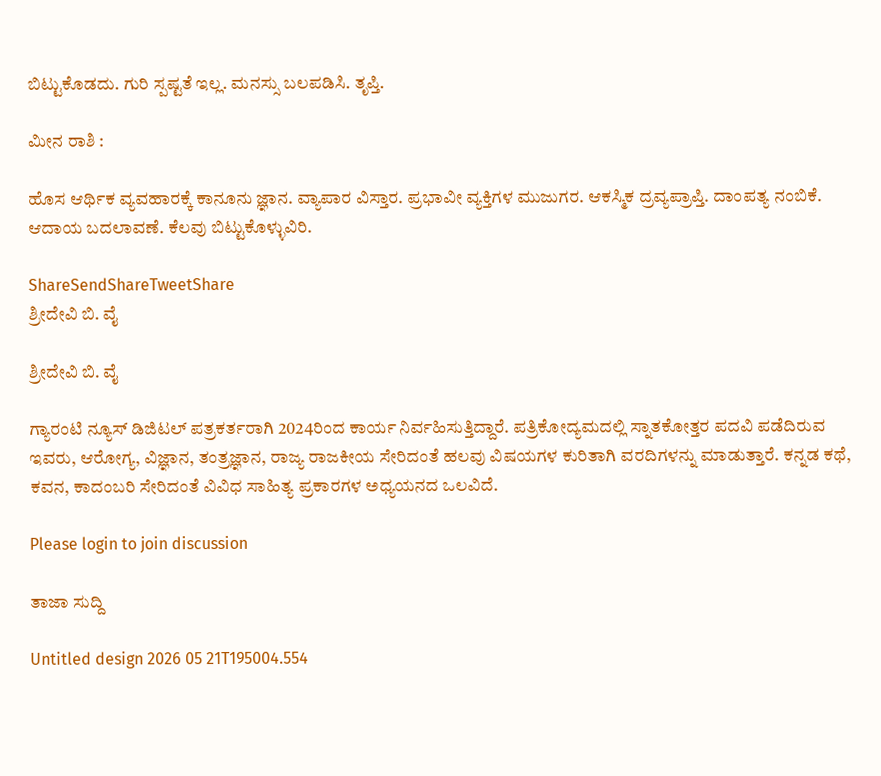ಬಿಟ್ಟುಕೊಡದು. ಗುರಿ ಸ್ಪಷ್ಟತೆ ಇಲ್ಲ. ಮನಸ್ಸು ಬಲಪಡಿಸಿ. ತೃಪ್ತಿ.

ಮೀನ ರಾಶಿ :

ಹೊಸ ಆರ್ಥಿಕ ವ್ಯವಹಾರಕ್ಕೆ ಕಾನೂನು ಜ್ಞಾನ. ವ್ಯಾಪಾರ ವಿಸ್ತಾರ. ಪ್ರಭಾವೀ ವ್ಯಕ್ತಿಗಳ ಮುಜುಗರ. ಆಕಸ್ಮಿಕ ದ್ರವ್ಯಪ್ರಾಪ್ತಿ. ದಾಂಪತ್ಯ ನಂಬಿಕೆ. ಆದಾಯ ಬದಲಾವಣೆ. ಕೆಲವು ಬಿಟ್ಟುಕೊಳ್ಳುವಿರಿ.

ShareSendShareTweetShare
ಶ್ರೀದೇವಿ ಬಿ. ವೈ

ಶ್ರೀದೇವಿ ಬಿ. ವೈ

ಗ್ಯಾರಂಟಿ ನ್ಯೂಸ್ ಡಿಜಿಟಲ್ ಪತ್ರಕರ್ತರಾಗಿ 2024ರಿಂದ ಕಾರ್ಯ ನಿರ್ವಹಿಸುತ್ತಿದ್ದಾರೆ. ಪತ್ರಿಕೋದ್ಯಮದಲ್ಲಿ ಸ್ನಾತಕೋತ್ತರ ಪದವಿ ಪಡೆದಿರುವ ಇವರು, ಆರೋಗ್ಯ, ವಿಜ್ಞಾನ, ತಂತ್ರಜ್ಞಾನ, ರಾಜ್ಯ ರಾಜಕೀಯ ಸೇರಿದಂತೆ ಹಲವು ವಿಷಯಗಳ ಕುರಿತಾಗಿ ವರದಿಗಳನ್ನು ಮಾಡುತ್ತಾರೆ. ಕನ್ನಡ ಕಥೆ, ಕವನ, ಕಾದಂಬರಿ ಸೇರಿದಂತೆ ವಿವಿಧ ಸಾಹಿತ್ಯ ಪ್ರಕಾರಗಳ ಅಧ್ಯಯನದ ಒಲವಿದೆ.

Please login to join discussion

ತಾಜಾ ಸುದ್ದಿ

Untitled design 2026 05 21T195004.554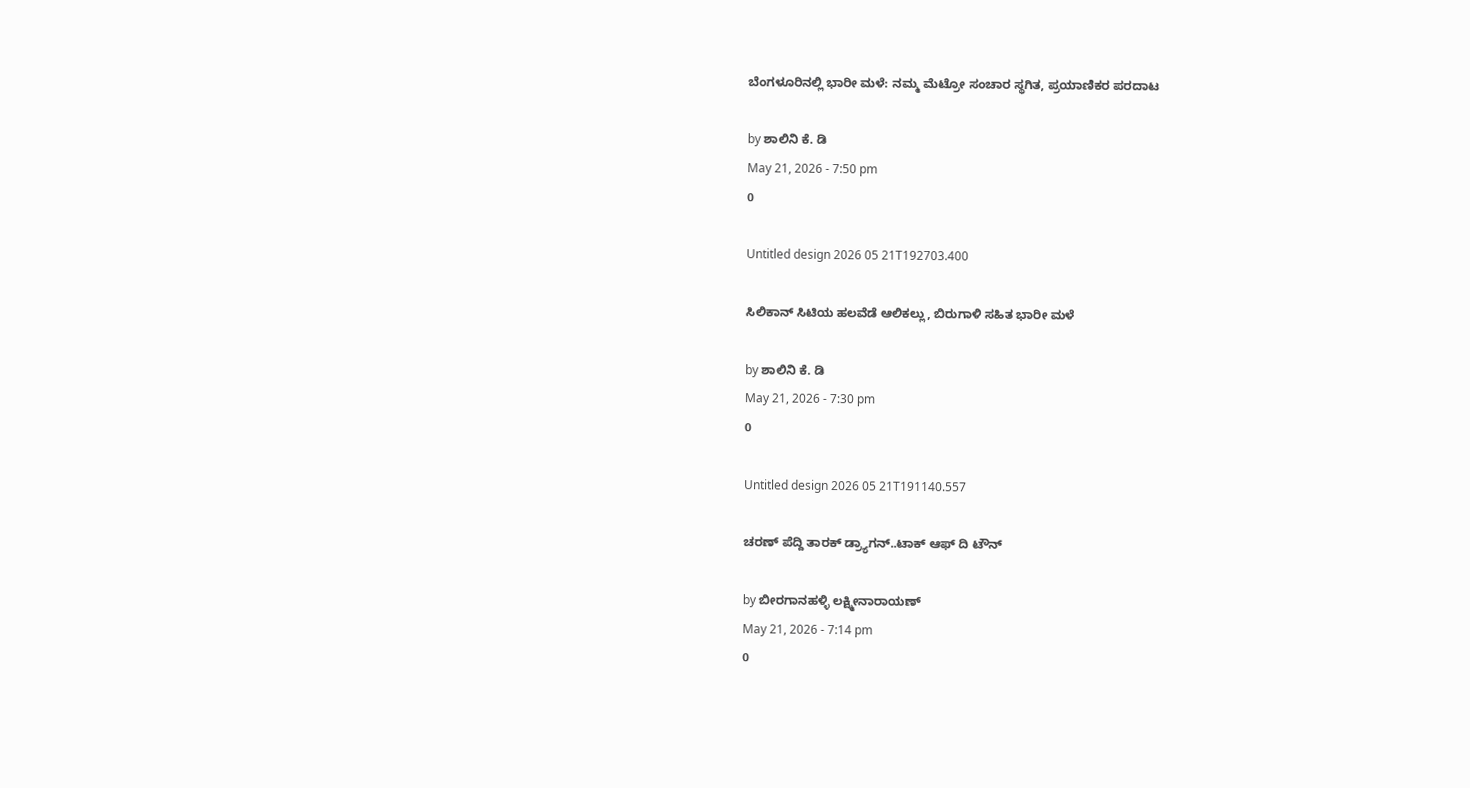ಬೆಂಗಳೂರಿನಲ್ಲಿ ಭಾರೀ ಮಳೆ: ನಮ್ಮ ಮೆಟ್ರೋ ಸಂಚಾರ ಸ್ಥಗಿತ, ಪ್ರಯಾಣಿಕರ ಪರದಾಟ

by ಶಾಲಿನಿ ಕೆ. ಡಿ
May 21, 2026 - 7:50 pm
0

Untitled design 2026 05 21T192703.400

ಸಿಲಿಕಾನ್‌ ಸಿಟಿಯ ಹಲವೆಡೆ ಆಲಿಕಲ್ಲು, ಬಿರುಗಾಳಿ ಸಹಿತ ಭಾರೀ ಮಳೆ

by ಶಾಲಿನಿ ಕೆ. ಡಿ
May 21, 2026 - 7:30 pm
0

Untitled design 2026 05 21T191140.557

ಚರಣ್ ಪೆದ್ದಿ ತಾರಕ್ ಡ್ರ್ಯಾಗನ್..ಟಾಕ್ ಆಫ್ ದಿ ಟೌನ್

by ಬೀರಗಾನಹಳ್ಳಿ ಲಕ್ಷ್ಮೀನಾರಾಯಣ್
May 21, 2026 - 7:14 pm
0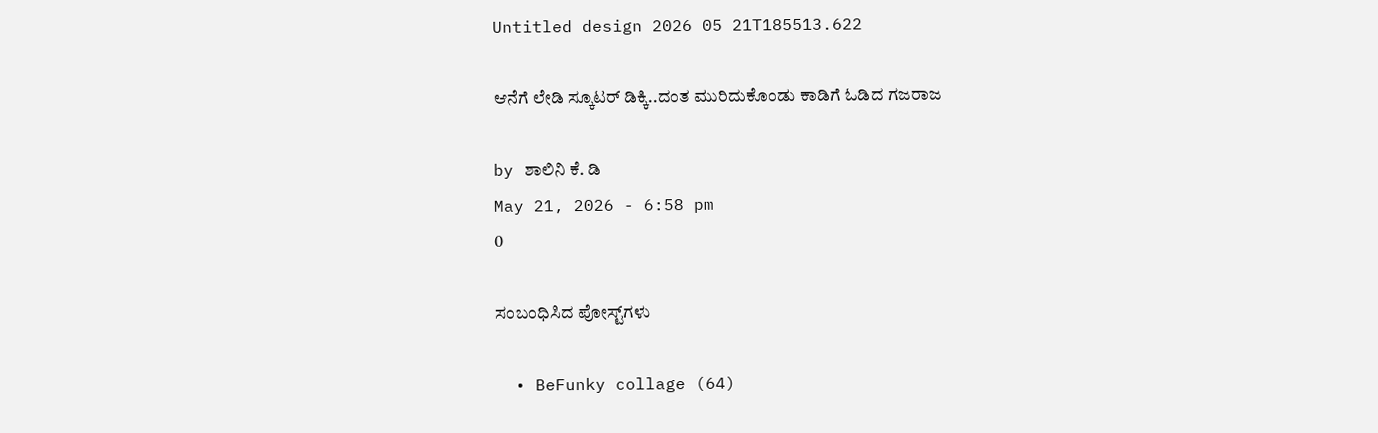Untitled design 2026 05 21T185513.622

ಆನೆಗೆ ಲೇಡಿ ಸ್ಕೂಟರ್ ಡಿಕ್ಕಿ..ದಂತ ಮುರಿದುಕೊಂಡು ಕಾಡಿಗೆ ಓಡಿದ ಗಜರಾಜ

by ಶಾಲಿನಿ ಕೆ. ಡಿ
May 21, 2026 - 6:58 pm
0

ಸಂಬಂಧಿಸಿದ ಪೋಸ್ಟ್‌ಗಳು

  • BeFunky collage (64)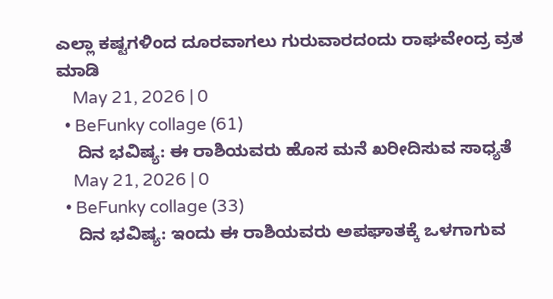ಎಲ್ಲಾ ಕಷ್ಟಗಳಿಂದ ದೂರವಾಗಲು ಗುರುವಾರದಂದು ರಾಘವೇಂದ್ರ ವ್ರತ ಮಾಡಿ
    May 21, 2026 | 0
  • BeFunky collage (61)
    ದಿನ ಭವಿಷ್ಯ: ಈ ರಾಶಿಯವರು ಹೊಸ ಮನೆ ಖರೀದಿಸುವ ಸಾಧ್ಯತೆ
    May 21, 2026 | 0
  • BeFunky collage (33)
    ದಿನ ಭವಿಷ್ಯ: ಇಂದು ಈ ರಾಶಿಯವರು ಅಪಘಾತಕ್ಕೆ ಒಳಗಾಗುವ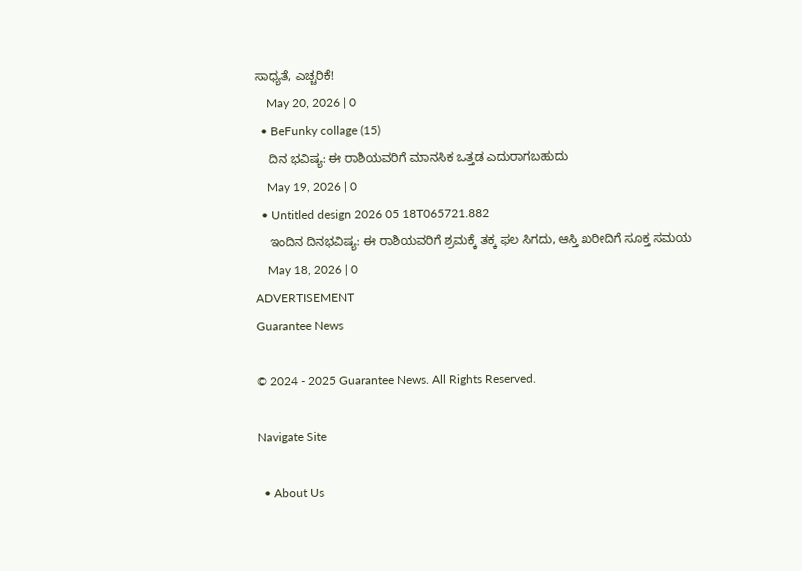ಸಾಧ್ಯತೆ, ಎಚ್ಚರಿಕೆ!
    May 20, 2026 | 0
  • BeFunky collage (15)
    ದಿನ ಭವಿಷ್ಯ: ಈ ರಾಶಿಯವರಿಗೆ ಮಾನಸಿಕ ಒತ್ತಡ ಎದುರಾಗಬಹುದು
    May 19, 2026 | 0
  • Untitled design 2026 05 18T065721.882
    ಇಂದಿನ ದಿನಭವಿಷ್ಯ: ಈ ರಾಶಿಯವರಿಗೆ ಶ್ರಮಕ್ಕೆ ತಕ್ಕ ಫಲ ಸಿಗದು, ಆಸ್ತಿ ಖರೀದಿಗೆ ಸೂಕ್ತ ಸಮಯ
    May 18, 2026 | 0
ADVERTISEMENT
Guarantee News

© 2024 - 2025 Guarantee News. All Rights Reserved.

Navigate Site

  • About Us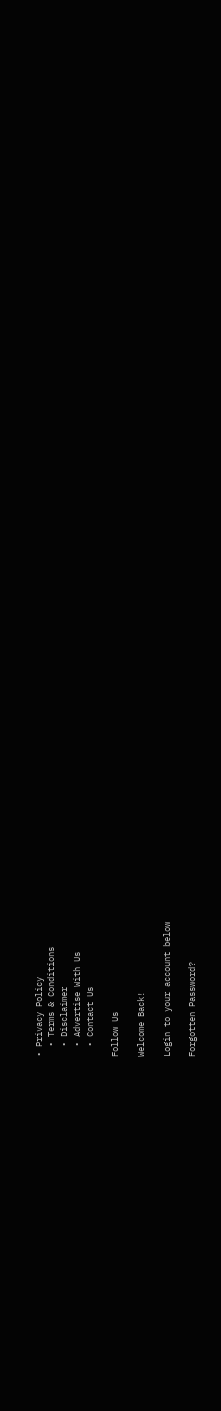• Privacy Policy
  • Terms & Conditions
  • Disclaimer
  • Advertise With Us
  • Contact Us

Follow Us

Welcome Back!

Login to your account below

Forgotten Password?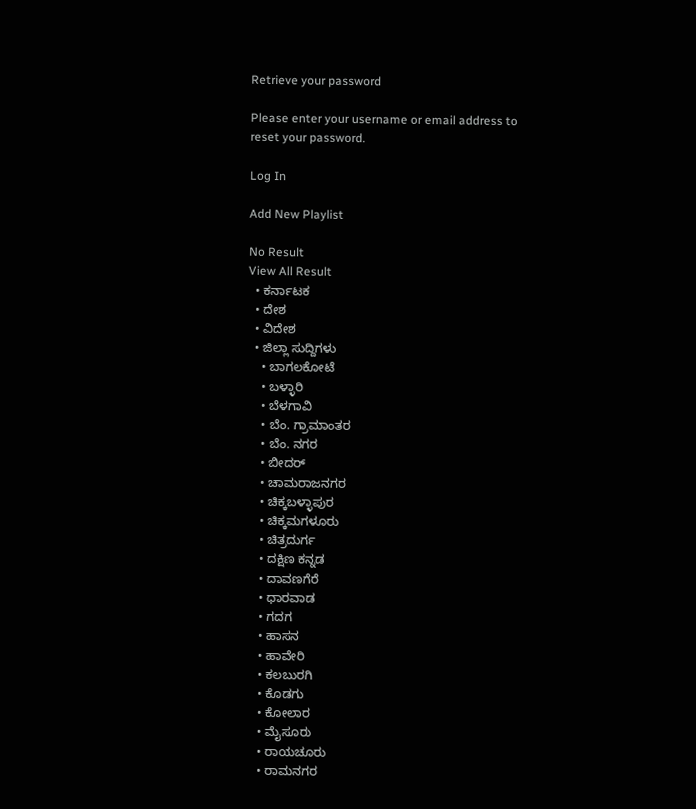Retrieve your password

Please enter your username or email address to reset your password.

Log In

Add New Playlist

No Result
View All Result
  • ಕರ್ನಾಟಕ
  • ದೇಶ
  • ವಿದೇಶ
  • ಜಿಲ್ಲಾ ಸುದ್ದಿಗಳು
    • ಬಾಗಲಕೋಟೆ
    • ಬಳ್ಳಾರಿ
    • ಬೆಳಗಾವಿ
    • ಬೆಂ. ಗ್ರಾಮಾಂತರ
    • ಬೆಂ. ನಗರ
    • ಬೀದರ್
    • ಚಾಮರಾಜನಗರ
    • ಚಿಕ್ಕಬಳ್ಳಾಪುರ
    • ಚಿಕ್ಕಮಗಳೂರು
    • ಚಿತ್ರದುರ್ಗ
    • ದಕ್ಷಿಣ ಕನ್ನಡ
    • ದಾವಣಗೆರೆ
    • ಧಾರವಾಡ
    • ಗದಗ
    • ಹಾಸನ
    • ಹಾವೇರಿ
    • ಕಲಬುರಗಿ
    • ಕೊಡಗು
    • ಕೋಲಾರ
    • ಮೈಸೂರು
    • ರಾಯಚೂರು
    • ರಾಮನಗರ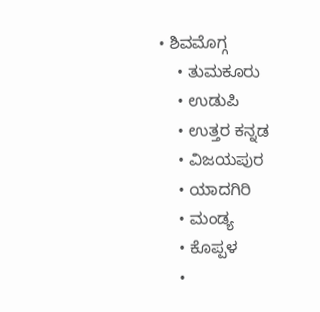• ಶಿವಮೊಗ್ಗ
    • ತುಮಕೂರು
    • ಉಡುಪಿ
    • ಉತ್ತರ ಕನ್ನಡ
    • ವಿಜಯಪುರ
    • ಯಾದಗಿರಿ
    • ಮಂಡ್ಯ
    • ಕೊಪ್ಪಳ
    •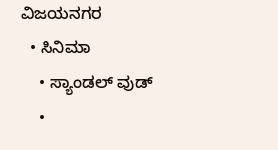ವಿಜಯನಗರ
  • ಸಿನಿಮಾ
    • ಸ್ಯಾಂಡಲ್ ವುಡ್
    •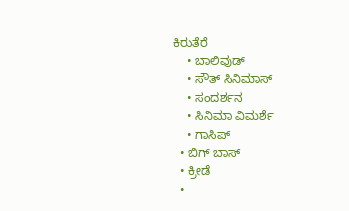ಕಿರುತೆರೆ
    • ಬಾಲಿವುಡ್
    • ಸೌತ್ ಸಿನಿಮಾಸ್
    • ಸಂದರ್ಶನ
    • ಸಿನಿಮಾ ವಿಮರ್ಶೆ
    • ಗಾಸಿಪ್
  • ಬಿಗ್ ಬಾಸ್
  • ಕ್ರೀಡೆ
  •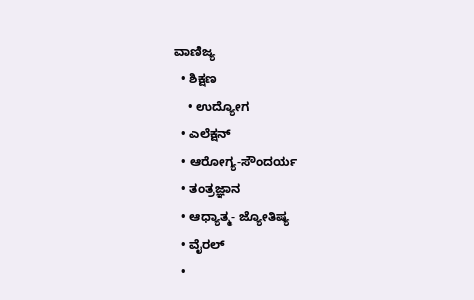ವಾಣಿಜ್ಯ
  • ಶಿಕ್ಷಣ
    • ಉದ್ಯೋಗ
  • ಎಲೆಕ್ಷನ್
  • ಆರೋಗ್ಯ-ಸೌಂದರ್ಯ
  • ತಂತ್ರಜ್ಞಾನ
  • ಆಧ್ಯಾತ್ಮ- ಜ್ಯೋತಿಷ್ಯ
  • ವೈರಲ್
  •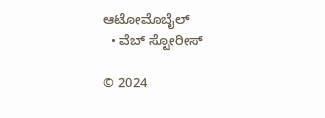ಆಟೋಮೊಬೈಲ್
  • ವೆಬ್ ಸ್ಟೋರೀಸ್

© 2024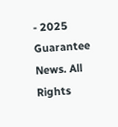- 2025 Guarantee News. All Rights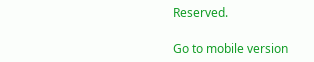Reserved.

Go to mobile version